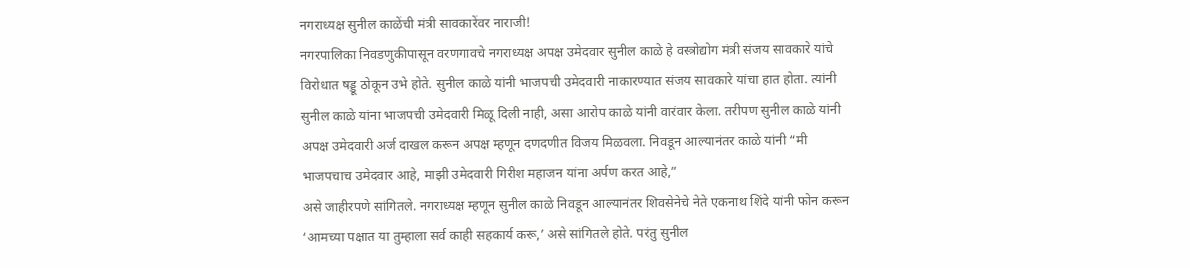नगराध्यक्ष सुनील काळेंची मंत्री सावकारेंवर नाराजी!
नगरपालिका निवडणुकीपासून वरणगावचे नगराध्यक्ष अपक्ष उमेदवार सुनील काळे हे वस्त्रोद्योग मंत्री संजय सावकारे यांचे विरोधात षड्डू ठोकून उभे होते. सुनील काळे यांनी भाजपची उमेदवारी नाकारण्यात संजय सावकारे यांचा हात होता. त्यांनी सुनील काळे यांना भाजपची उमेदवारी मिळू दिली नाही, असा आरोप काळे यांनी वारंवार केला. तरीपण सुनील काळे यांनी अपक्ष उमेदवारी अर्ज दाखल करून अपक्ष म्हणून दणदणीत विजय मिळवला. निवडून आल्यानंतर काळे यांनी “मी भाजपचाच उमेदवार आहे, माझी उमेदवारी गिरीश महाजन यांना अर्पण करत आहे,”
असे जाहीरपणे सांगितले. नगराध्यक्ष म्हणून सुनील काळे निवडून आल्यानंतर शिवसेनेचे नेते एकनाथ शिंदे यांनी फोन करून ‘आमच्या पक्षात या तुम्हाला सर्व काही सहकार्य करू,’ असे सांगितले होते. परंतु सुनील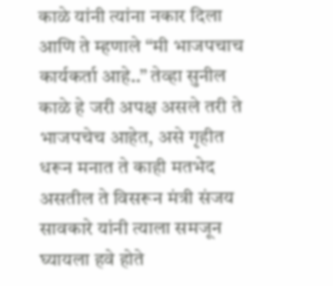काळे यांनी त्यांना नकार दिला आणि ते म्हणाले “मी भाजपचाच कार्यकर्ता आहे..” तेव्हा सुनील काळे हे जरी अपक्ष असले तरी ते भाजपचेच आहेत, असे गृहीत धरून मनात ते काही मतभेद असतील ते विसरून मंत्री संजय सावकारे यांनी त्याला समजून घ्यायला हवे होते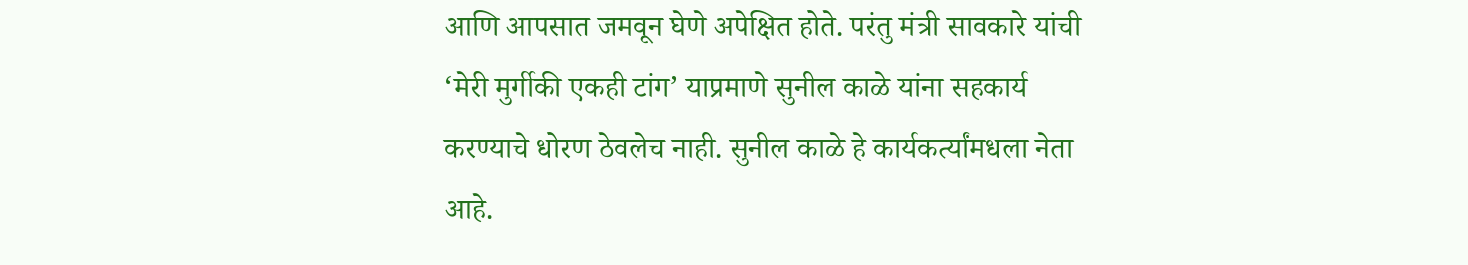आणि आपसात जमवून घेणे अपेक्षित होते. परंतु मंत्री सावकारे यांची ‘मेरी मुर्गीकी एकही टांग’ याप्रमाणे सुनील काळे यांना सहकार्य करण्याचे धोरण ठेवलेच नाही. सुनील काळे हे कार्यकर्त्यांमधला नेता आहे.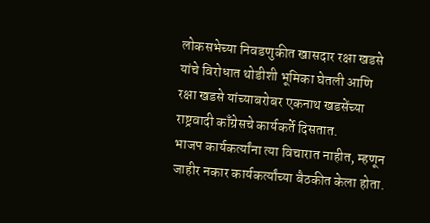लोकसभेच्या निवडणुकीत खासदार रक्षा खडसे यांचे विरोधात थोडीशी भूमिका घेतली आणि रक्षा खडसे यांच्याबरोबर एकनाथ खडसेंच्या राष्ट्रवादी काँग्रेसचे कार्यकर्ते दिसतात.
भाजप कार्यकर्त्यांना त्या विचारात नाहीत, म्हणून जाहीर नकार कार्यकर्त्यांच्या बैठकीत केला होता.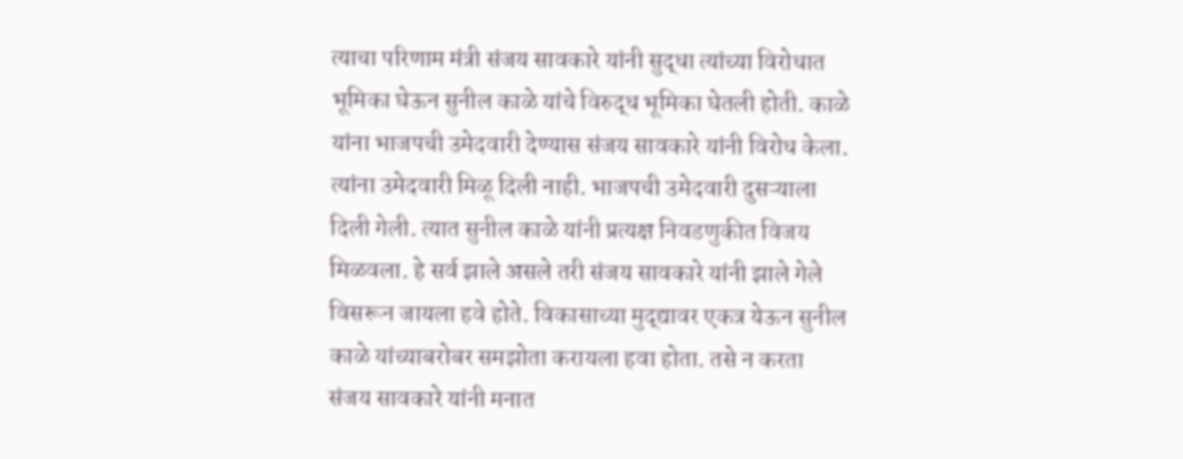त्याचा परिणाम मंत्री संजय सावकारे यांनी सुद्धा त्यांच्या विरोधात भूमिका घेऊन सुनील काळे यांचे विरुद्ध भूमिका घेतली होती. काळे यांना भाजपची उमेदवारी देण्यास संजय सावकारे यांनी विरोध केला. त्यांना उमेदवारी मिळू दिली नाही. भाजपची उमेदवारी दुसऱ्याला दिली गेली. त्यात सुनील काळे यांनी प्रत्यक्ष निवडणुकीत विजय मिळवला. हे सर्व झाले असले तरी संजय सावकारे यांनी झाले गेले विसरून जायला हवे होते. विकासाच्या मुद्द्यावर एकत्र येऊन सुनील काळे यांच्याबरोबर समझोता करायला हवा होता. तसे न करता संजय सावकारे यांनी मनात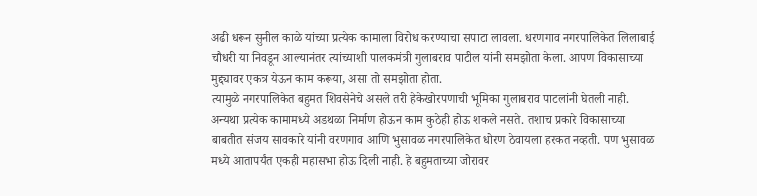अढी धरून सुनील काळे यांच्या प्रत्येक कामाला विरोध करण्याचा सपाटा लावला. धरणगाव नगरपालिकेत लिलाबाई चौधरी या निवडून आल्यानंतर त्यांच्याशी पालकमंत्री गुलाबराव पाटील यांनी समझोता केला. आपण विकासाच्या मुद्द्यावर एकत्र येऊन काम करूया, असा तो समझोता होता.
त्यामुळे नगरपालिकेत बहुमत शिवसेनेचे असले तरी हेकेखोरपणाची भूमिका गुलाबराव पाटलांनी घेतली नाही. अन्यथा प्रत्येक कामामध्ये अडथळा निर्माण होऊन काम कुठेही होऊ शकले नसते. तशाच प्रकारे विकासाच्या बाबतीत संजय सावकारे यांनी वरणगाव आणि भुसावळ नगरपालिकेत धोरण ठेवायला हरकत नव्हती. पण भुसावळ मध्ये आतापर्यंत एकही महासभा होऊ दिली नाही. हे बहुमताच्या जोरावर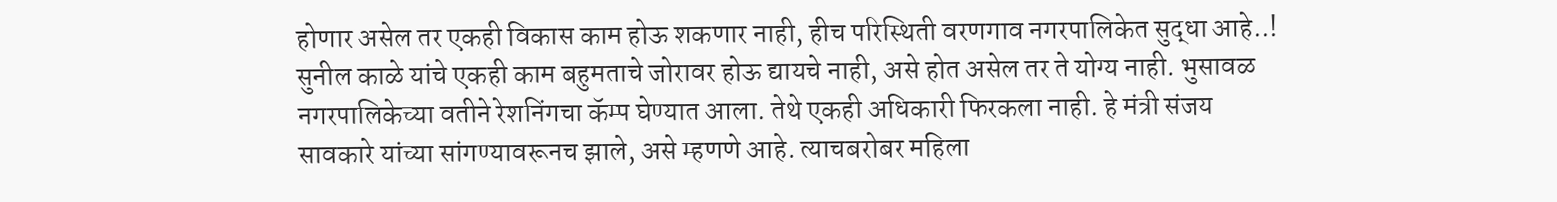होणार असेल तर एकही विकास काम होऊ शकणार नाही, हीच परिस्थिती वरणगाव नगरपालिकेत सुद्धा आहे..!
सुनील काळे यांचे एकही काम बहुमताचे जोरावर होऊ द्यायचे नाही, असे होत असेल तर ते योग्य नाही. भुसावळ नगरपालिकेच्या वतीने रेशनिंगचा कॅम्प घेण्यात आला. तेथे एकही अधिकारी फिरकला नाही. हे मंत्री संजय सावकारे यांच्या सांगण्यावरूनच झाले, असे म्हणणे आहे. त्याचबरोबर महिला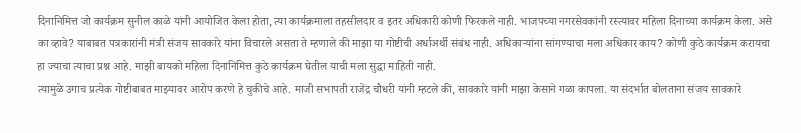दिनानिमित्त जो कार्यक्रम सुनील काळे यांनी आयोजित केला होता, त्या कार्यक्रमाला तहसीलदार व इतर अधिकारी कोणी फिरकले नाही. भाजपच्या नगरसेवकांनी रस्त्यावर महिला दिनाच्या कार्यक्रम केला. असे का व्हावे? याबाबत पत्रकारांनी मंत्री संजय सावकारे यांना विचारले असता ते म्हणाले की माझा या गोष्टीची अर्धाअर्थी संबंध नाही. अधिकाऱ्यांना सांगण्याचा मला अधिकार काय? कोणी कुठे कार्यक्रम करायचा हा ज्याचा त्याचा प्रश्न आहे. माझी बायको महिला दिनानिमित्त कुठे कार्यक्रम घेतील याची मला सुद्धा माहिती नाही.
त्यामुळे उगाच प्रत्येक गोष्टीबाबत माझ्यावर आरोप करणे हे चुकीचे आहे. माजी सभापती राजेंद्र चौधरी यांनी म्हटले की, सावकारे यांनी माझा केसाने गळा कापला. या संदर्भात बोलताना संजय सावकारे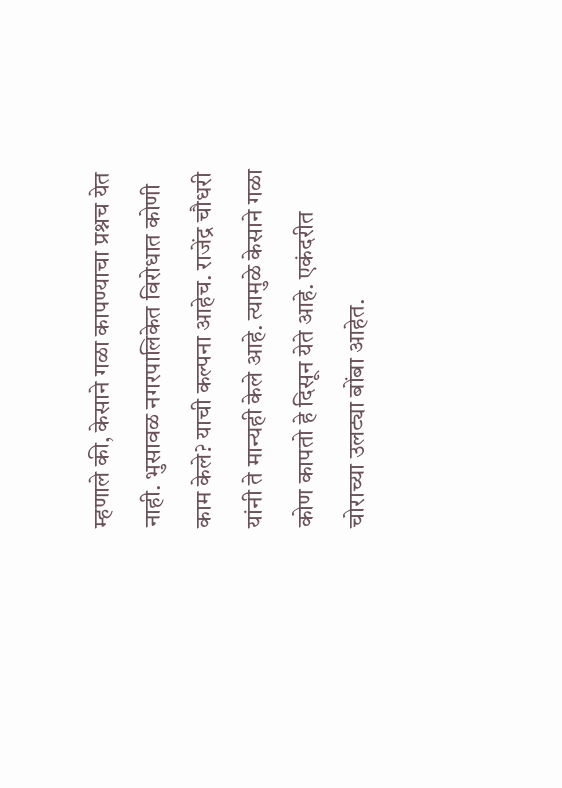म्हणाले की, केसाने गळा कापण्याचा प्रश्नच येत नाही. भुसावळ नगरपालिकेत विरोधात कोणी काम केले? याची कल्पना आहेच. राजेंद्र चौधरी यांनी ते मान्यही केले आहे. त्यामुळे केसाने गळा कोण कापतो हे दिसून येते आहे. एकंदरीत चोराच्या उलट्या बोंबा आहेत.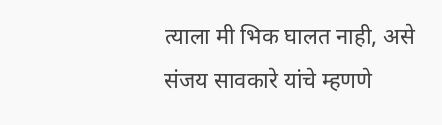त्याला मी भिक घालत नाही, असे संजय सावकारे यांचे म्हणणे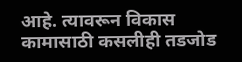आहे. त्यावरून विकास कामासाठी कसलीही तडजोड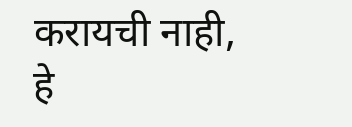करायची नाही, हे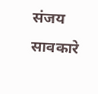संजय सावकारे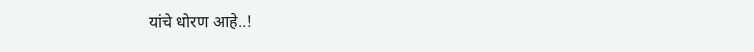यांचे धोरण आहे..!